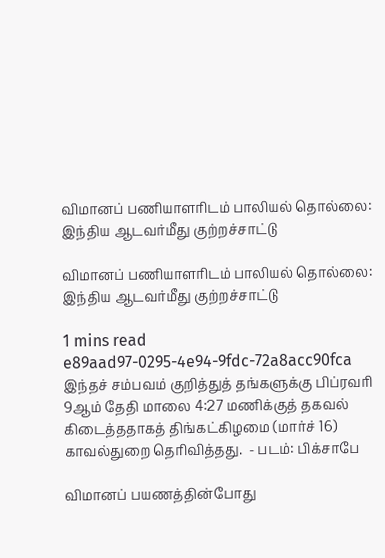விமானப் பணியாளரிடம் பாலியல் தொல்லை: இந்திய ஆடவர்மீது குற்றச்சாட்டு

விமானப் பணியாளரிடம் பாலியல் தொல்லை: இந்திய ஆடவர்மீது குற்றச்சாட்டு

1 mins read
e89aad97-0295-4e94-9fdc-72a8acc90fca
இந்தச் சம்பவம் குறித்துத் தங்களுக்கு பிப்ரவரி 9ஆம் தேதி மாலை 4:27 மணிக்குத் தகவல் கிடைத்ததாகத் திங்கட்கிழமை (மார்ச் 16) காவல்துறை தெரிவித்தது.  - படம்: பிக்சாபே

விமானப் பயணத்தின்போது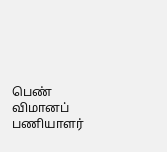பெண் விமானப் பணியாளர்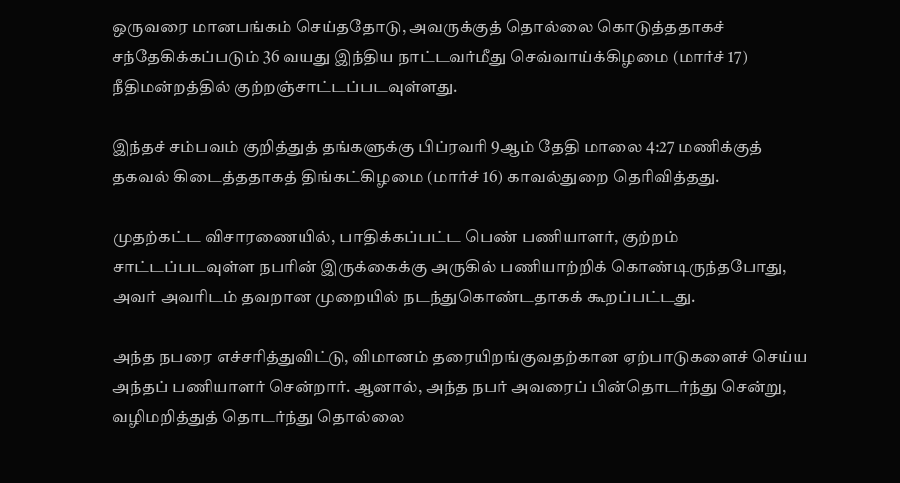ஒருவரை மானபங்கம் செய்ததோடு, அவருக்குத் தொல்லை கொடுத்ததாகச் சந்தேகிக்கப்படும் 36 வயது இந்திய நாட்டவர்மீது செவ்வாய்க்கிழமை (மார்ச் 17) நீதிமன்றத்தில் குற்றஞ்சாட்டப்படவுள்ளது.

இந்தச் சம்பவம் குறித்துத் தங்களுக்கு பிப்ரவரி 9ஆம் தேதி மாலை 4:27 மணிக்குத் தகவல் கிடைத்ததாகத் திங்கட்கிழமை (மார்ச் 16) காவல்துறை தெரிவித்தது.

முதற்கட்ட விசாரணையில், பாதிக்கப்பட்ட பெண் பணியாளர், குற்றம் சாட்டப்படவுள்ள நபரின் இருக்கைக்கு அருகில் பணியாற்றிக் கொண்டிருந்தபோது, அவர் அவரிடம் தவறான முறையில் நடந்துகொண்டதாகக் கூறப்பட்டது.

அந்த நபரை எச்சரித்துவிட்டு, விமானம் தரையிறங்குவதற்கான ஏற்பாடுகளைச் செய்ய அந்தப் பணியாளர் சென்றார். ஆனால், அந்த நபர் அவரைப் பின்தொடர்ந்து சென்று, வழிமறித்துத் தொடர்ந்து தொல்லை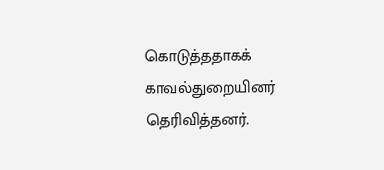கொடுத்ததாகக் காவல்துறையினர் தெரிவித்தனர்.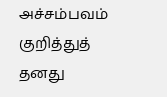அச்சம்பவம் குறித்துத் தனது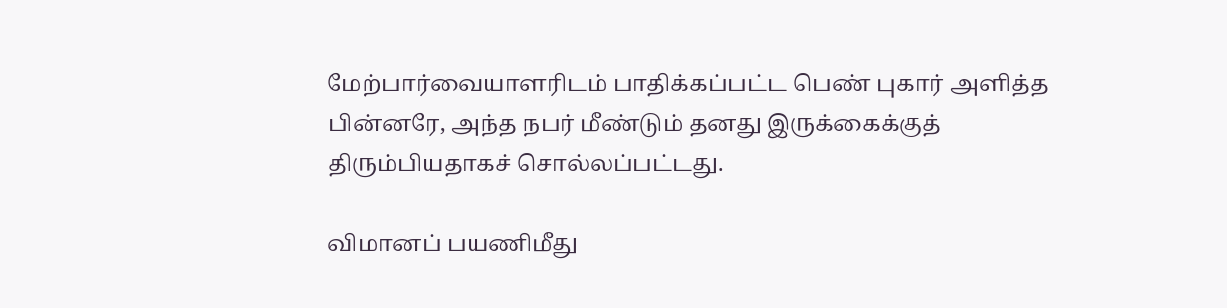மேற்பார்வையாளரிடம் பாதிக்கப்பட்ட பெண் புகார் அளித்த பின்னரே, அந்த நபர் மீண்டும் தனது இருக்கைக்குத் திரும்பியதாகச் சொல்லப்பட்டது.

விமானப் பயணிமீது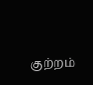குற்றம்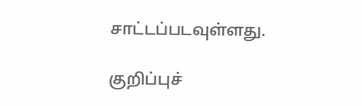சாட்டப்படவுள்ளது.

குறிப்புச்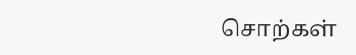சொற்கள்